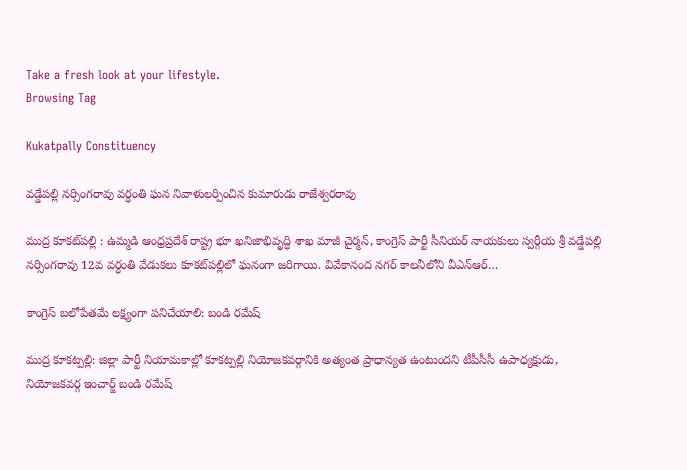Take a fresh look at your lifestyle.
Browsing Tag

Kukatpally Constituency

వడ్డేపల్లి నర్సింగరావు వర్ధంతి ఘన నివాళులర్పించిన కుమారుడు రాజేశ్వరరావు

ముద్ర కూకట్‌పల్లి : ఉమ్మడి ఆంధ్రప్రదేశ్ రాష్ట్ర భూ ఖనిజాభివృద్ధి శాఖ మాజీ చైర్మన్, కాంగ్రెస్ పార్టీ సీనియర్ నాయకులు స్వర్గీయ శ్రీ వడ్డేపల్లి నర్సింగరావు 12వ వర్ధంతి వేడుకలు కూకట్‌పల్లిలో ఘనంగా జరిగాయి. వివేకానంద నగర్ కాలనీలోని వీఎన్‌ఆర్…

కాంగ్రెస్ బలోపేతమే లక్ష్యంగా పనిచేయాలి: బండి రమేష్

ముద్ర కూకట్పల్లి: జిల్లా పార్టీ నియామకాల్లో కూకట్పల్లి నియోజకవర్గానికి అత్యంత ప్రాధాన్యత ఉంటుందని టీపీసీసీ ఉపాధ్యక్షుడు, నియోజకవర్గ ఇంచార్జ్ బండి రమేష్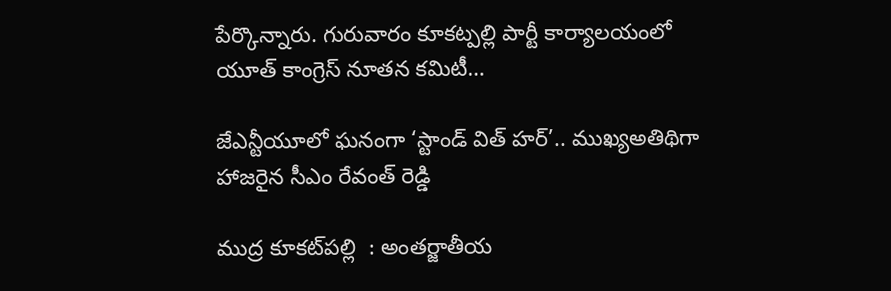పేర్కొన్నారు. గురువారం కూకట్పల్లి పార్టీ కార్యాలయంలో యూత్ కాంగ్రెస్ నూతన కమిటీ…

జేఎన్టీయూలో ఘనంగా ‘స్టాండ్ విత్ హర్’.. ముఖ్యఅతిథిగా హాజరైన సీఎం రేవంత్ రెడ్డి

ముద్ర కూకట్‌పల్లి  : అంతర్జాతీయ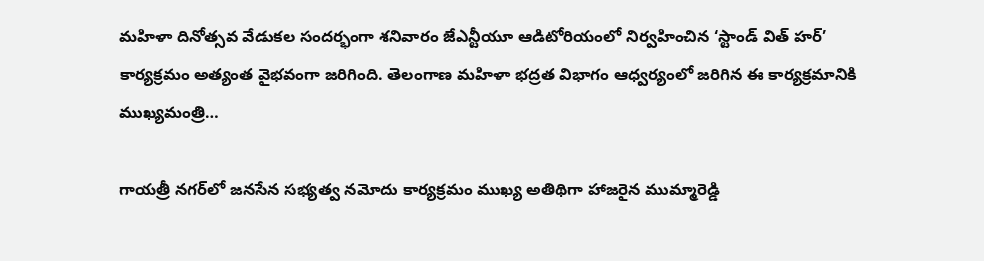మహిళా దినోత్సవ వేడుకల సందర్భంగా శనివారం జేఎన్టీయూ ఆడిటోరియంలో నిర్వహించిన ‘స్టాండ్ విత్ హర్’ కార్యక్రమం అత్యంత వైభవంగా జరిగింది. తెలంగాణ మహిళా భద్రత విభాగం ఆధ్వర్యంలో జరిగిన ఈ కార్యక్రమానికి ముఖ్యమంత్రి…

గాయత్రీ నగర్‌లో జనసేన సభ్యత్వ నమోదు కార్యక్రమం ముఖ్య అతిథిగా హాజరైన ముమ్మారెడ్డి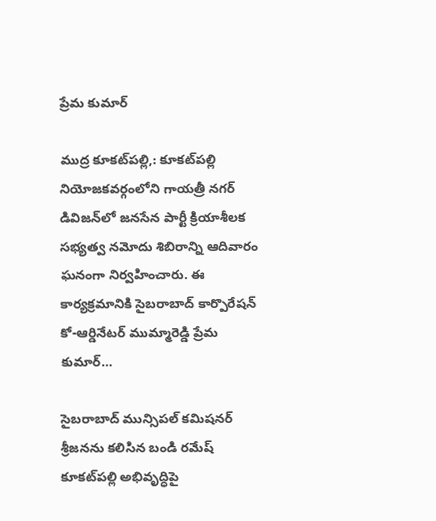ప్రేమ కుమార్

ముద్ర కూకట్‌పల్లి,: కూకట్‌పల్లి నియోజకవర్గంలోని గాయత్రీ నగర్ డివిజన్‌లో జనసేన పార్టీ క్రియాశీలక సభ్యత్వ నమోదు శిబిరాన్ని ఆదివారం ఘనంగా నిర్వహించారు. ఈ కార్యక్రమానికి సైబరాబాద్ కార్పొరేషన్ కో-ఆర్డినేటర్ ముమ్మారెడ్డి ప్రేమ కుమార్…

సైబరాబాద్ మున్సిపల్ కమిషనర్ శ్రీజనను కలిసిన బండి రమేష్ కూకట్‌పల్లి అభివృద్ధిపై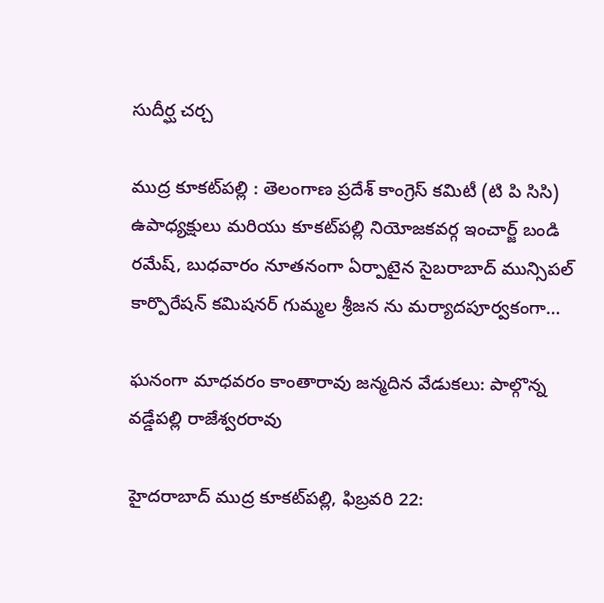సుదీర్ఘ చర్చ

ముద్ర కూకట్‌పల్లి : తెలంగాణ ప్రదేశ్ కాంగ్రెస్ కమిటీ (టి పి సిసి) ఉపాధ్యక్షులు మరియు కూకట్‌పల్లి నియోజకవర్గ ఇంచార్జ్ బండి రమేష్, బుధవారం నూతనంగా ఏర్పాటైన సైబరాబాద్ మున్సిపల్ కార్పొరేషన్ కమిషనర్ గుమ్మల శ్రీజన ను మర్యాదపూర్వకంగా…

ఘనంగా మాధవరం కాంతారావు జన్మదిన వేడుకలు: పాల్గొన్న వడ్డేపల్లి రాజేశ్వరరావు

హైదరాబాద్ ముద్ర కూకట్‌పల్లి, ఫిబ్రవరి 22: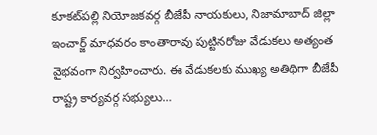కూకట్‌పల్లి నియోజకవర్గ బీజేపీ నాయకులు, నిజామాబాద్ జిల్లా ఇంచార్జ్ మాధవరం కాంతారావు పుట్టినరోజు వేడుకలు అత్యంత వైభవంగా నిర్వహించారు. ఈ వేడుకలకు ముఖ్య అతిథిగా బీజేపీ రాష్ట్ర కార్యవర్గ సభ్యులు…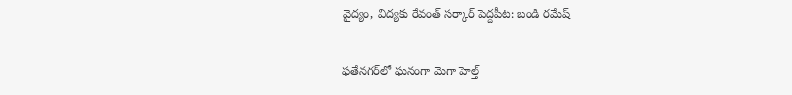వైద్యం, విద్యకు రేవంత్ సర్కార్ పెద్దపీట: బండి రమేష్

ఫతేనగర్‌లో ఘనంగా మెగా హెల్త్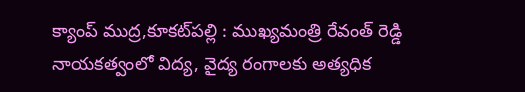క్యాంప్ ముద్ర,కూకట్‌పల్లి : ముఖ్యమంత్రి రేవంత్ రెడ్డి నాయకత్వంలో విద్య, వైద్య రంగాలకు అత్యధిక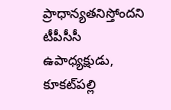ప్రాధాన్యతనిస్తోందని టీపీసీసీ ఉపాధ్యక్షుడు, కూకట్‌పల్లి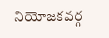నియోజకవర్గ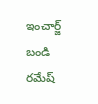ఇంచార్జ్ బండి రమేష్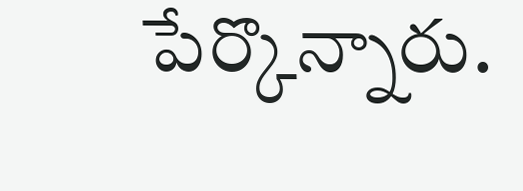పేర్కొన్నారు.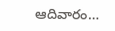ఆదివారం…